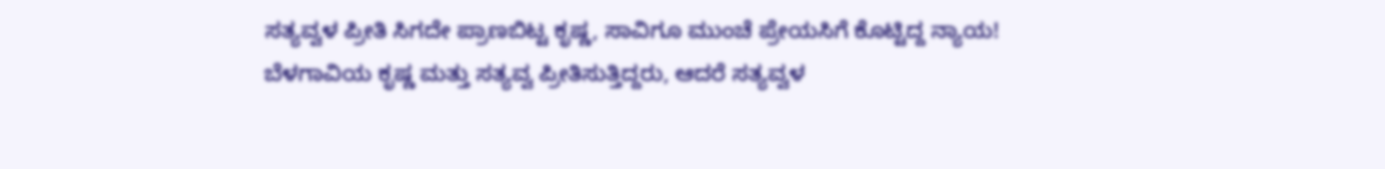ಸತ್ಯವ್ವಳ ಪ್ರೀತಿ ಸಿಗದೇ ಪ್ರಾಣಬಿಟ್ಟ ಕೃಷ್ಣ, ಸಾವಿಗೂ ಮುಂಚೆ ಪ್ರೇಯಸಿಗೆ ಕೊಟ್ಟಿದ್ದ ನ್ಯಾಯ!
ಬೆಳಗಾವಿಯ ಕೃಷ್ಣ ಮತ್ತು ಸತ್ಯವ್ವ ಪ್ರೀತಿಸುತ್ತಿದ್ದರು, ಆದರೆ ಸತ್ಯವ್ವಳ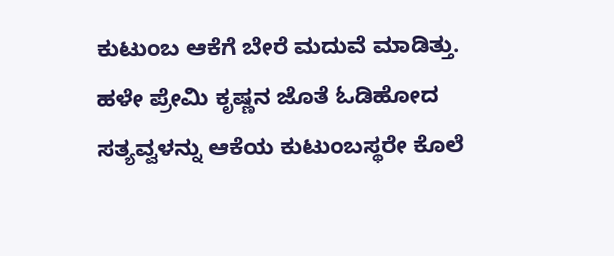ಕುಟುಂಬ ಆಕೆಗೆ ಬೇರೆ ಮದುವೆ ಮಾಡಿತ್ತು. ಹಳೇ ಪ್ರೇಮಿ ಕೃಷ್ಣನ ಜೊತೆ ಓಡಿಹೋದ ಸತ್ಯವ್ವಳನ್ನು ಆಕೆಯ ಕುಟುಂಬಸ್ಥರೇ ಕೊಲೆ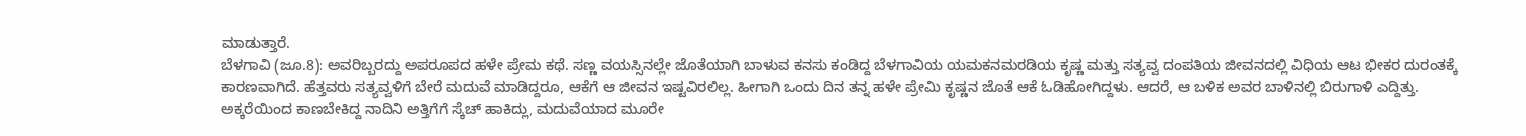ಮಾಡುತ್ತಾರೆ.
ಬೆಳಗಾವಿ (ಜೂ.8): ಅವರಿಬ್ಬರದ್ದು ಅಪರೂಪದ ಹಳೇ ಪ್ರೇಮ ಕಥೆ. ಸಣ್ಣ ವಯಸ್ಸಿನಲ್ಲೇ ಜೊತೆಯಾಗಿ ಬಾಳುವ ಕನಸು ಕಂಡಿದ್ದ ಬೆಳಗಾವಿಯ ಯಮಕನಮರಡಿಯ ಕೃಷ್ಣ ಮತ್ತು ಸತ್ಯವ್ವ ದಂಪತಿಯ ಜೀವನದಲ್ಲಿ ವಿಧಿಯ ಆಟ ಭೀಕರ ದುರಂತಕ್ಕೆ ಕಾರಣವಾಗಿದೆ. ಹೆತ್ತವರು ಸತ್ಯವ್ವಳಿಗೆ ಬೇರೆ ಮದುವೆ ಮಾಡಿದ್ದರೂ, ಆಕೆಗೆ ಆ ಜೀವನ ಇಷ್ಟವಿರಲಿಲ್ಲ. ಹೀಗಾಗಿ ಒಂದು ದಿನ ತನ್ನ ಹಳೇ ಪ್ರೇಮಿ ಕೃಷ್ಣನ ಜೊತೆ ಆಕೆ ಓಡಿಹೋಗಿದ್ದಳು. ಆದರೆ, ಆ ಬಳಿಕ ಅವರ ಬಾಳಿನಲ್ಲಿ ಬಿರುಗಾಳಿ ಎದ್ದಿತ್ತು.
ಅಕ್ಕರೆಯಿಂದ ಕಾಣಬೇಕಿದ್ದ ನಾದಿನಿ ಅತ್ತಿಗೆಗೆ ಸ್ಕೆಚ್ ಹಾಕಿದ್ಲು, ಮದುವೆಯಾದ ಮೂರೇ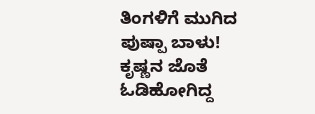ತಿಂಗಳಿಗೆ ಮುಗಿದ ಪುಷ್ಪಾ ಬಾಳು!
ಕೃಷ್ಣನ ಜೊತೆ ಓಡಿಹೋಗಿದ್ದ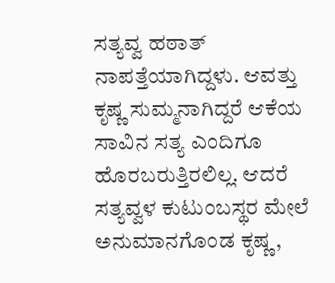ಸತ್ಯವ್ವ ಹಠಾತ್ ನಾಪತ್ತೆಯಾಗಿದ್ದಳು. ಆವತ್ತು ಕೃಷ್ಣ ಸುಮ್ಮನಾಗಿದ್ದರೆ ಆಕೆಯ ಸಾವಿನ ಸತ್ಯ ಎಂದಿಗೂ ಹೊರಬರುತ್ತಿರಲಿಲ್ಲ. ಆದರೆ ಸತ್ಯವ್ವಳ ಕುಟುಂಬಸ್ಥರ ಮೇಲೆ ಅನುಮಾನಗೊಂಡ ಕೃಷ್ಣ,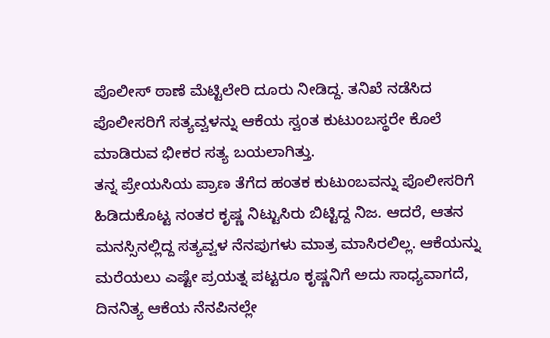ಪೊಲೀಸ್ ಠಾಣೆ ಮೆಟ್ಟಿಲೇರಿ ದೂರು ನೀಡಿದ್ದ. ತನಿಖೆ ನಡೆಸಿದ ಪೊಲೀಸರಿಗೆ ಸತ್ಯವ್ವಳನ್ನು ಆಕೆಯ ಸ್ವಂತ ಕುಟುಂಬಸ್ಥರೇ ಕೊಲೆ ಮಾಡಿರುವ ಭೀಕರ ಸತ್ಯ ಬಯಲಾಗಿತ್ತು.
ತನ್ನ ಪ್ರೇಯಸಿಯ ಪ್ರಾಣ ತೆಗೆದ ಹಂತಕ ಕುಟುಂಬವನ್ನು ಪೊಲೀಸರಿಗೆ ಹಿಡಿದುಕೊಟ್ಟ ನಂತರ ಕೃಷ್ಣ ನಿಟ್ಟುಸಿರು ಬಿಟ್ಟಿದ್ದ ನಿಜ. ಆದರೆ, ಆತನ ಮನಸ್ಸಿನಲ್ಲಿದ್ದ ಸತ್ಯವ್ವಳ ನೆನಪುಗಳು ಮಾತ್ರ ಮಾಸಿರಲಿಲ್ಲ. ಆಕೆಯನ್ನು ಮರೆಯಲು ಎಷ್ಟೇ ಪ್ರಯತ್ನ ಪಟ್ಟರೂ ಕೃಷ್ಣನಿಗೆ ಅದು ಸಾಧ್ಯವಾಗದೆ, ದಿನನಿತ್ಯ ಆಕೆಯ ನೆನಪಿನಲ್ಲೇ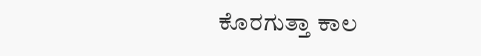ಕೊರಗುತ್ತಾ ಕಾಲ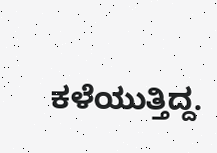ಕಳೆಯುತ್ತಿದ್ದ.